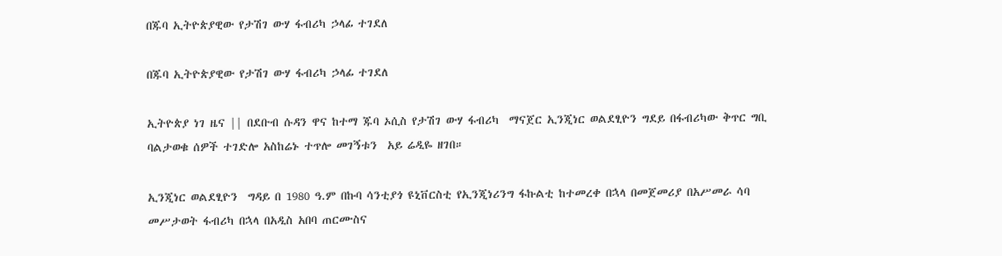በጁባ ኢትዮጵያዊው የታሽገ ውሃ ፋብሪካ ኃላፊ ተገደለ

በጁባ ኢትዮጵያዊው የታሽገ ውሃ ፋብሪካ ኃላፊ ተገደለ

ኢትዮጵያ ነገ ዜና || በደቡብ ሱዳን ዋና ከተማ ጁባ ኦሲስ የታሽገ ውሃ ፋብሪካ  ማናጀር ኢንጂነር ወልደፂዮን ግደይ በፋብሪካው ቅጥር ግቢ ባልታወቁ ሰዎች ተገድሎ አስከሬኑ ተጥሎ መገኝቱን  አይ ሬዲዬ ዘገበ።

ኢንጂነር ወልደፂዮን  ግዳይ በ 1980 ዓ.ም በኩባ ሳንቲያጎ ዩኒቨርስቲ የኢንጂነሪንግ ፋኩልቲ ከተመረቀ በኋላ በመጀመሪያ በአሥመራ ሳባ መሥታወት ፋብሪካ በኋላ በአዲስ አበባ ጠርሙስና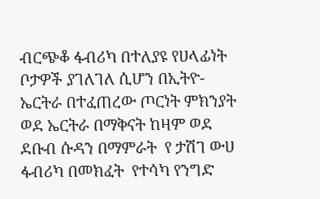ብርጭቆ ፋብሪካ በተለያዩ የሀላፊነት ቦታዎች ያገለገለ ሲሆን በኢትዮ-ኤርትራ በተፈጠረው ጦርነት ምክንያት ወደ ኤርትራ በማቅናት ከዛም ወደ ደቡብ ሱዳን በማምራት  የ ታሽገ ውሀ ፋብሪካ በመክፈት  የተሳካ የንግድ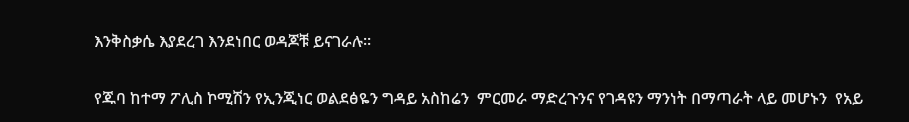እንቅስቃሴ እያደረገ እንደነበር ወዳጆቹ ይናገራሉ።

የጁባ ከተማ ፖሊስ ኮሚሽን የኢንጂነር ወልደፅዬን ግዳይ አስከሬን  ምርመራ ማድረጉንና የገዳዩን ማንነት በማጣራት ላይ መሆኑን  የአይ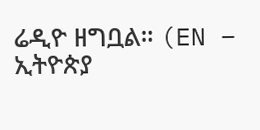ሬዲዮ ዘግቧል። (EN – ኢትዮጵያ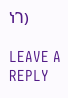ነገ)

LEAVE A REPLY